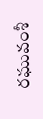రఘువంశీ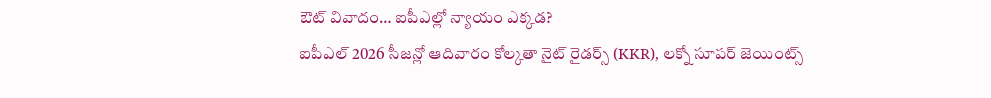ఔట్ వివాదం… ఐపీఎల్లో న్యాయం ఎక్కడ?
ఐపీఎల్ 2026 సీజన్లో ఆదివారం కోల్కతా నైట్ రైడర్స్ (KKR), లక్నో సూపర్ జెయింట్స్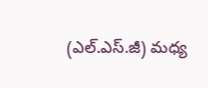(ఎల్.ఎస్.జీ) మధ్య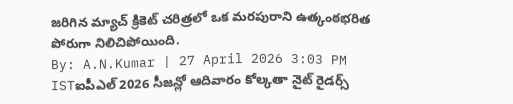జరిగిన మ్యాచ్ క్రికెట్ చరిత్రలో ఒక మరపురాని ఉత్కంఠభరిత పోరుగా నిలిచిపోయింది.
By: A.N.Kumar | 27 April 2026 3:03 PM ISTఐపీఎల్ 2026 సీజన్లో ఆదివారం కోల్కతా నైట్ రైడర్స్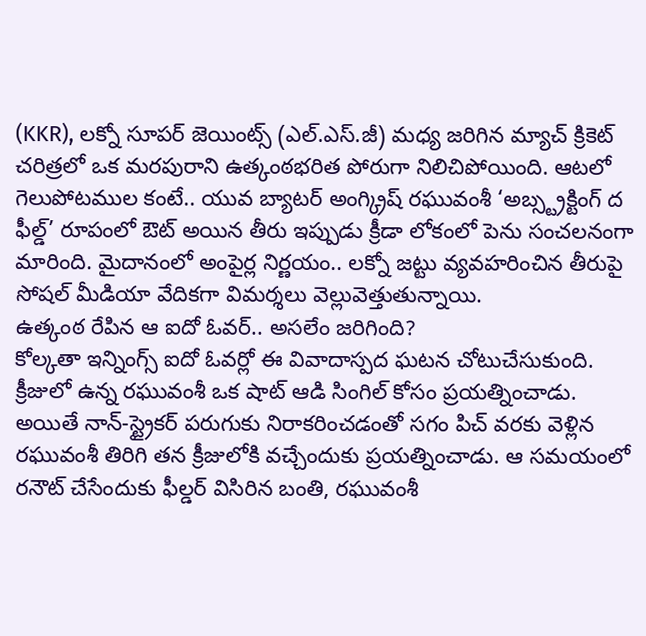(KKR), లక్నో సూపర్ జెయింట్స్ (ఎల్.ఎస్.జీ) మధ్య జరిగిన మ్యాచ్ క్రికెట్ చరిత్రలో ఒక మరపురాని ఉత్కంఠభరిత పోరుగా నిలిచిపోయింది. ఆటలో గెలుపోటముల కంటే.. యువ బ్యాటర్ అంగ్క్రిష్ రఘువంశీ ‘అబ్స్ట్రక్టింగ్ ద ఫీల్డ్’ రూపంలో ఔట్ అయిన తీరు ఇప్పుడు క్రీడా లోకంలో పెను సంచలనంగా మారింది. మైదానంలో అంపైర్ల నిర్ణయం.. లక్నో జట్టు వ్యవహరించిన తీరుపై సోషల్ మీడియా వేదికగా విమర్శలు వెల్లువెత్తుతున్నాయి.
ఉత్కంఠ రేపిన ఆ ఐదో ఓవర్.. అసలేం జరిగింది?
కోల్కతా ఇన్నింగ్స్ ఐదో ఓవర్లో ఈ వివాదాస్పద ఘటన చోటుచేసుకుంది. క్రీజులో ఉన్న రఘువంశీ ఒక షాట్ ఆడి సింగిల్ కోసం ప్రయత్నించాడు. అయితే నాన్-స్ట్రైకర్ పరుగుకు నిరాకరించడంతో సగం పిచ్ వరకు వెళ్లిన రఘువంశీ తిరిగి తన క్రీజులోకి వచ్చేందుకు ప్రయత్నించాడు. ఆ సమయంలో రనౌట్ చేసేందుకు ఫీల్డర్ విసిరిన బంతి, రఘువంశీ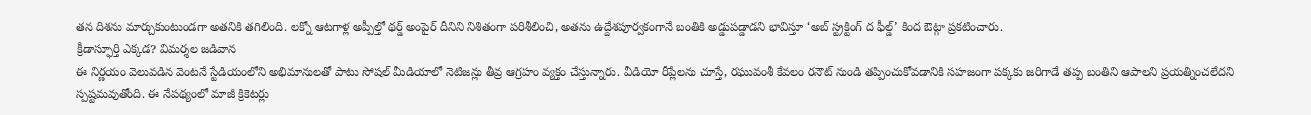తన దిశను మార్చుకుంటుండగా అతనికి తగిలింది. లక్నో ఆటగాళ్ల అప్పీల్తో థర్డ్ అంపైర్ దీనిని నిశితంగా పరిశీలించి, అతను ఉద్దేశపూర్వకంగానే బంతికి అడ్డుపడ్డాడని భావిస్తూ ‘అబ్ స్ట్రక్టింగ్ ద ఫీల్డ్’ కింద ఔట్గా ప్రకటించారు.
క్రీడాస్ఫూర్తి ఎక్కడ? విమర్శల జడివాన
ఈ నిర్ణయం వెలువడిన వెంటనే స్టేడియంలోని అభిమానులతో పాటు సోషల్ మీడియాలో నెటిజన్లు తీవ్ర ఆగ్రహం వ్యక్తం చేస్తున్నారు. వీడియో రీప్లేలను చూస్తే, రఘువంశీ కేవలం రనౌట్ నుండి తప్పించుకోవడానికి సహజంగా పక్కకు జరిగాడే తప్ప బంతిని ఆపాలని ప్రయత్నించలేదని స్పష్టమవుతోంది. ఈ నేపథ్యంలో మాజీ క్రికెటర్లు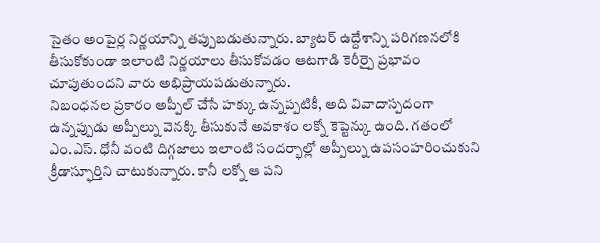సైతం అంపైర్ల నిర్ణయాన్ని తప్పుబడుతున్నారు. బ్యాటర్ ఉద్దేశాన్ని పరిగణనలోకి తీసుకోకుండా ఇలాంటి నిర్ణయాలు తీసుకోవడం ఆటగాడి కెరీర్పై ప్రభావం చూపుతుందని వారు అభిప్రాయపడుతున్నారు.
నిబంధనల ప్రకారం అప్పీల్ చేసే హక్కు ఉన్నప్పటికీ, అది వివాదాస్పదంగా ఉన్నప్పుడు అప్పీల్ను వెనక్కి తీసుకునే అవకాశం లక్నో కెప్టెన్కు ఉంది. గతంలో ఎం.ఎస్. ధోనీ వంటి దిగ్గజాలు ఇలాంటి సందర్భాల్లో అప్పీల్ను ఉపసంహరించుకుని క్రీడాస్ఫూర్తిని చాటుకున్నారు. కానీ లక్నో ఆ పని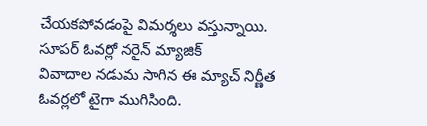చేయకపోవడంపై విమర్శలు వస్తున్నాయి.
సూపర్ ఓవర్లో నరైన్ మ్యాజిక్
వివాదాల నడుమ సాగిన ఈ మ్యాచ్ నిర్ణీత ఓవర్లలో టైగా ముగిసింది.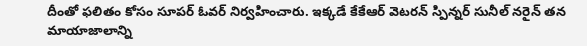దీంతో ఫలితం కోసం సూపర్ ఓవర్ నిర్వహించారు. ఇక్కడే కేకేఆర్ వెటరన్ స్పిన్నర్ సునీల్ నరైన్ తన మాయాజాలాన్ని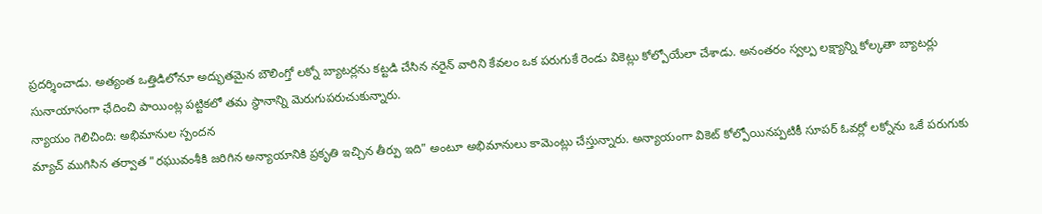ప్రదర్శించాడు. అత్యంత ఒత్తిడిలోనూ అద్భుతమైన బౌలింగ్తో లక్నో బ్యాటర్లను కట్టడి చేసిన నరైన్ వారిని కేవలం ఒక పరుగుకే రెండు వికెట్లు కోల్పోయేలా చేశాడు. అనంతరం స్వల్ప లక్ష్యాన్ని కోల్కతా బ్యాటర్లు సునాయాసంగా ఛేదించి పాయింట్ల పట్టికలో తమ స్థానాన్ని మెరుగుపరుచుకున్నారు.
న్యాయం గెలిచింది: అభిమానుల స్పందన
మ్యాచ్ ముగిసిన తర్వాత "రఘువంశీకి జరిగిన అన్యాయానికి ప్రకృతి ఇచ్చిన తీర్పు ఇది" అంటూ అభిమానులు కామెంట్లు చేస్తున్నారు. అన్యాయంగా వికెట్ కోల్పోయినప్పటికీ సూపర్ ఓవర్లో లక్నోను ఒకే పరుగుకు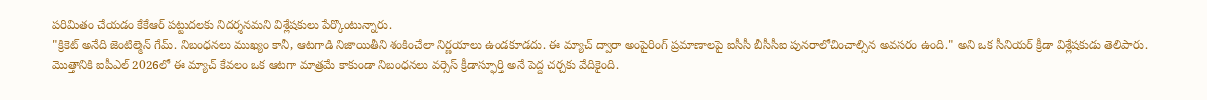పరిమితం చేయడం కేకేఆర్ పట్టుదలకు నిదర్శనమని విశ్లేషకులు పేర్కొంటున్నారు.
"క్రికెట్ అనేది జెంటిల్మెన్ గేమ్. నిబంధనలు ముఖ్యం కానీ, ఆటగాడి నిజాయితీని శంకించేలా నిర్ణయాలు ఉండకూడదు. ఈ మ్యాచ్ ద్వారా అంపైరింగ్ ప్రమాణాలపై ఐసీసీ బీసీసీఐ పునరాలోచించాల్సిన అవసరం ఉంది." అని ఒక సీనియర్ క్రీడా విశ్లేషకుడు తెలిపారు.
మొత్తానికి ఐపీఎల్ 2026లో ఈ మ్యాచ్ కేవలం ఒక ఆటగా మాత్రమే కాకుండా నిబంధనలు వర్సెస్ క్రీడాస్ఫూర్తి అనే పెద్ద చర్చకు వేదికైంది.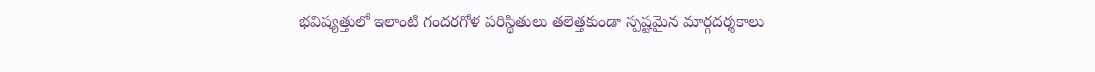భవిష్యత్తులో ఇలాంటి గందరగోళ పరిస్థితులు తలెత్తకుండా స్పష్టమైన మార్గదర్శకాలు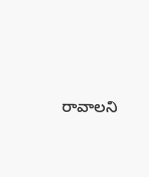రావాలని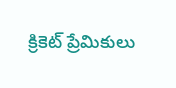క్రికెట్ ప్రేమికులు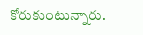కోరుకుంటున్నారు.